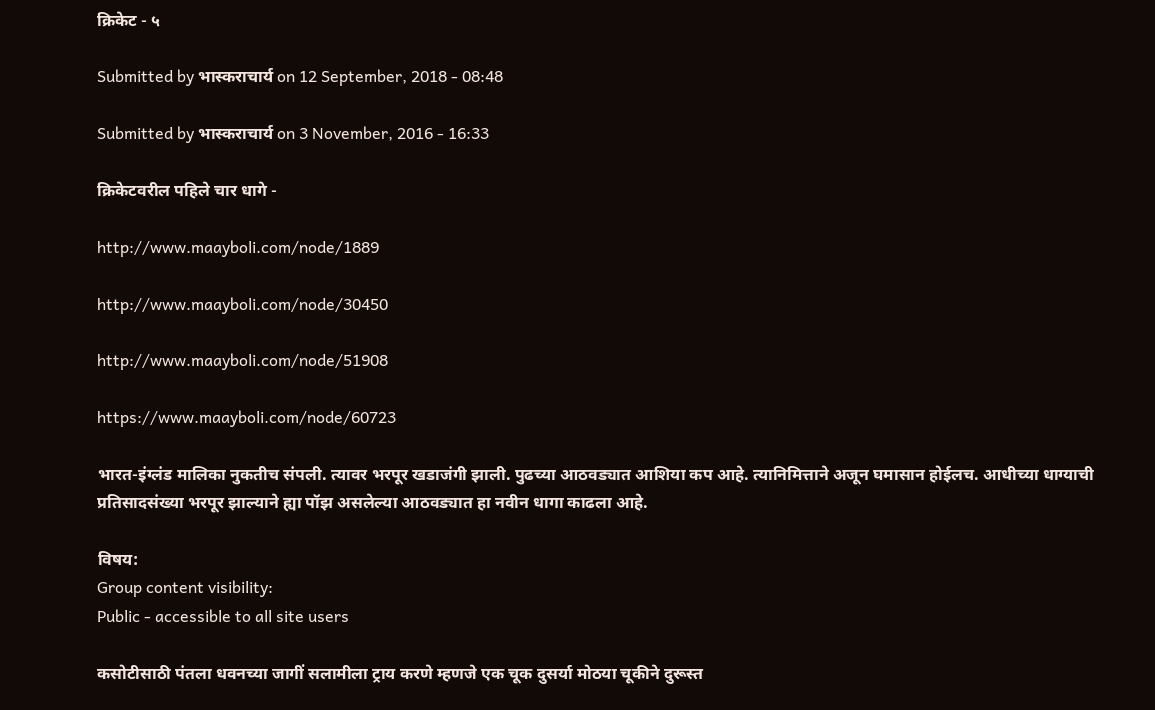क्रिकेट - ५

Submitted by भास्कराचार्य on 12 September, 2018 - 08:48

Submitted by भास्कराचार्य on 3 November, 2016 - 16:33

क्रिकेटवरील पहिले चार धागे -

http://www.maayboli.com/node/1889

http://www.maayboli.com/node/30450

http://www.maayboli.com/node/51908

https://www.maayboli.com/node/60723

भारत-इंग्लंड मालिका नुकतीच संपली. त्यावर भरपूर खडाजंगी झाली. पुढच्या आठवड्यात आशिया कप आहे. त्यानिमित्ताने अजून घमासान होईलच. आधीच्या धाग्याची प्रतिसादसंख्या भरपूर झाल्याने ह्या पॉझ असलेल्या आठवड्यात हा नवीन धागा काढला आहे.

विषय:
Group content visibility:
Public - accessible to all site users

कसोटीसाठी पंतला धवनच्या जागीं सलामीला ट्राय करणे म्हणजे एक चूक दुसर्या मोठया चूकीने दुरूस्त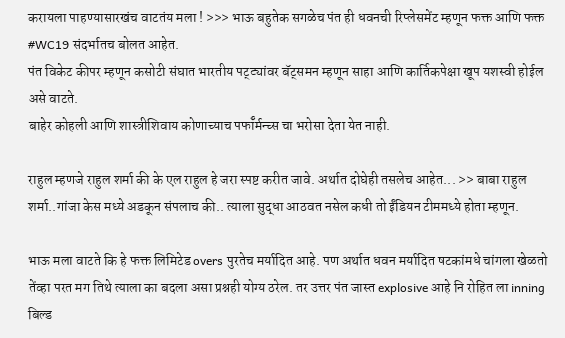करायला पाहण्यासारखंच वाटतंय मला ! >>> भाऊ बहुतेक सगळेच पंत ही धवनची रिप्लेसमेंट म्हणून फक्त आणि फक्त #WC19 संदर्भातच बोलत आहेत.
पंत विकेट कीपर म्हणून कसोटी संघात भारतीय पट्ट्यांवर बॅट्समन म्हणून साहा आणि कार्तिकपेक्षा खूप यशस्वी होईल असे वाटते.
बाहेर कोहली आणि शास्त्रीशिवाय कोणाच्याच पर्फॉर्मन्च्स चा भरोसा देता येत नाही.

राहुल म्हणजे राहुल शर्मा की के एल राहुल हे जरा स्पष्ट करीत जावे. अर्थात दोघेही तसलेच आहेत... >> बाबा राहुल शर्मा..गांजा केस मध्ये अडकून संपलाच की.. त्याला सुद्धा आठवत नसेल कधी तो ईंडियन टीममध्ये होता म्हणून.

भाऊ मला वाटते कि हे फक्त लिमिटेड overs पुरतेच मर्यादित आहे. पण अर्थात धवन मर्यादित षटकांमधे चांगला खेळतो तेंव्हा परत मग तिथे त्याला का बदला असा प्रश्नही योग्य ठरेल. तर उत्तर पंत जास्त explosive आहे नि रोहित ला inning बिल्ड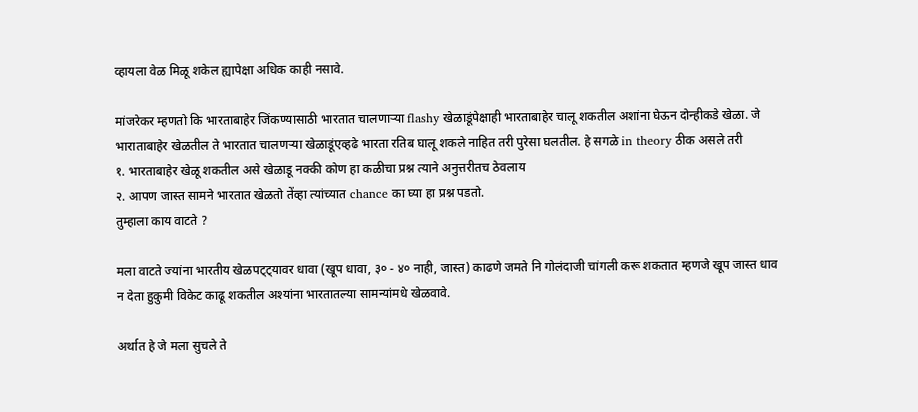व्हायला वेळ मिळू शकेल ह्यापेक्षा अधिक काही नसावे.

मांजरेकर म्हणतो कि भारताबाहेर जिंकण्यासाठी भारतात चालणार्‍या flashy खेळाडूंपेक्षाही भारताबाहेर चालू शकतील अशांना घेऊन दोन्हीकडे खेळा. जे भाराताबाहेर खेळतील ते भारतात चालणर्‍या खेळाडूंएव्हढे भारता रतिब घालू शकले नाहित तरी पुरेसा घलतील. हे सगळे in theory ठीक असले तरी
१. भारताबाहेर खेळू शकतील असे खेळाडू नक्की कोण हा कळीचा प्रश्न त्याने अनुत्तरीतच ठेवलाय
२. आपण जास्त सामने भारतात खेळतो तेंव्हा त्यांच्यात chance का घ्या हा प्रश्न पडतो.
तुम्हाला काय वाटते ?

मला वाटते ज्यांना भारतीय खेळपट्ट्यावर धावा (खूप धावा, ३० - ४० नाही, जास्त) काढणे जमते नि गोलंदाजी चांगली करू शकतात म्हणजे खूप जास्त धाव न देता हुकुमी विकेट काढू शकतील अश्यांना भारतातल्या सामन्यांमधे खेळवावे.

अर्थात हे जे मला सुचले ते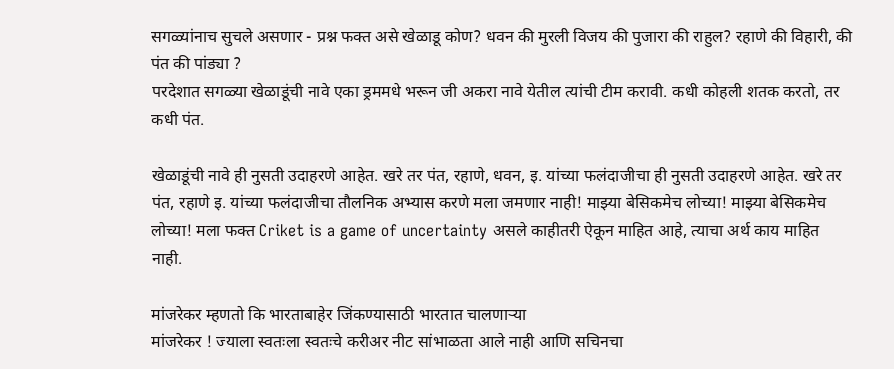सगळ्यांनाच सुचले असणार - प्रश्न फक्त असे खेळाडू कोण? धवन की मुरली विजय की पुजारा की राहुल? रहाणे की विहारी, की पंत की पांड्या ?
परदेशात सगळ्या खेळाडूंची नावे एका ड्रममधे भरून जी अकरा नावे येतील त्यांची टीम करावी. कधी कोहली शतक करतो, तर कधी पंत.

खेळाडूंची नावे ही नुसती उदाहरणे आहेत. खरे तर पंत, रहाणे, धवन, इ. यांच्या फलंदाजीचा ही नुसती उदाहरणे आहेत. खरे तर पंत, रहाणे इ. यांच्या फलंदाजीचा तौलनिक अभ्यास करणे मला जमणार नाही! माझ्या बेसिकमेच लोच्या! माझ्या बेसिकमेच लोच्या! मला फक्त Criket is a game of uncertainty असले काहीतरी ऐकून माहित आहे, त्याचा अर्थ काय माहित नाही.

मांजरेकर म्हणतो कि भारताबाहेर जिंकण्यासाठी भारतात चालणार्‍या
मांजरेकर ! ज्याला स्वतःला स्वतःचे करीअर नीट सांभाळता आले नाही आणि सचिनचा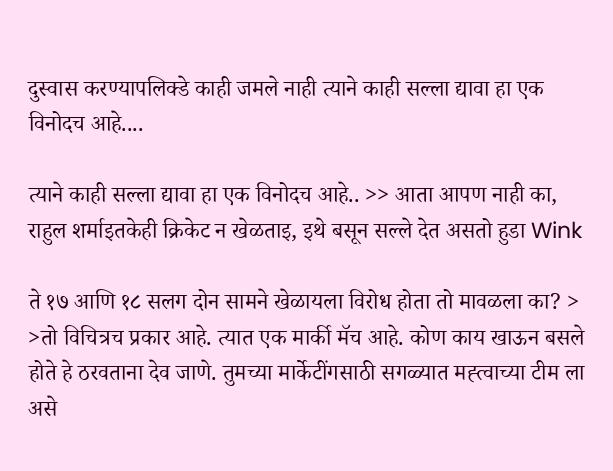दुस्वास करण्यापलिक्डे काही जमले नाही त्याने काही सल्ला द्यावा हा एक विनोदच आहे....

त्याने काही सल्ला द्यावा हा एक विनोदच आहे.. >> आता आपण नाही का, राहुल शर्माइतकेही क्रिकेट न खेळताइ, इथे बसून सल्ले देत असतो हुडा Wink

ते १७ आणि १८ सलग दोन सामने खेळायला विरोध होता तो मावळला का? > >तो विचित्रच प्रकार आहे. त्यात एक मार्की मॅच आहे. कोण काय खाऊन बसले होते हे ठरवताना देव जाणे. तुमच्या मार्केटींगसाठी सगळ्यात मह्त्वाच्या टीम ला असे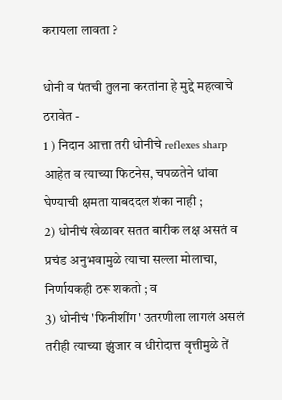करायला लावता ?

धोनी व पंतची तुलना करतांना हे मुद्दे महत्वाचे ठरावेत -
1 ) निदान आत्ता तरी धोनीचे reflexes sharp आहेत व त्याच्या फिटनेस, चपळतेने धांवा घेण्याची क्षमता याबददल शंका नाही ;
2) धोनीचं खेळावर सतत बारीक लक्ष असतं व प्रचंड अनुभवामुळे त्याचा सल्ला मोलाचा, निर्णायकही ठरू शकतो ; व
3) धोनीचं 'फिनीशींग' उतरणीला लागलं असलं तरीही त्याच्या झुंजार व धीरोदात्त वृत्तीमुळे तें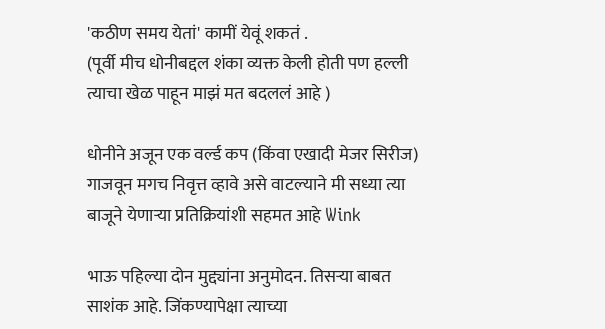'कठीण समय येतां' कामीं येवूं शकतं .
(पूर्वी मीच धोनीबद्दल शंका व्यक्त केली होती पण हल्ली त्याचा खेळ पाहून माझं मत बदललं आहे )

धोनीने अजून एक वर्ल्ड कप (किंवा एखादी मेजर सिरीज) गाजवून मगच निवृत्त व्हावे असे वाटल्याने मी सध्या त्या बाजूने येणार्‍या प्रतिक्रियांशी सहमत आहे Wink

भाऊ पहिल्या दोन मुद्द्यांना अनुमोदन. तिसर्‍या बाबत साशंक आहे. जिंकण्यापेक्षा त्याच्या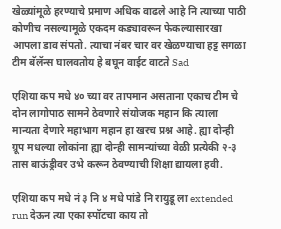खेळ्यांमूळे हरण्याचे प्रमाण अधिक वाढले आहे नि त्याच्या पाठी कोणीच नसल्यामूळे एकदम कड्यावरून फेकल्यासारखा आपला डाव संपतो. त्याचा नंबर चार वर खेळण्याचा हट्ट सगळा टीम बॅलॅन्स घालवतोय हे बघून वाईट वाटते Sad

एशिया कप मधे ४० च्या वर तापमान असताना एकाच टीम चे दोन लागोपाठ सामने ठेवणारे संयोजक महान कि त्याला मान्यता देणारे महाभाग महान हा खरच प्रश्न आहे. ह्या दोन्ही ग्रूप मधल्या लोकांना ह्या दोन्ही सामन्यांच्या वेळी प्रत्येकी २-३ तास बाऊंड्रीवर उभे करून ठेवण्याची शिक्षा द्यायला हवी.

एशिया कप मधे नं ३ नि ४ मधे पांडे नि रायुडू ला extended run देऊन त्या एका स्पॉटचा काय तो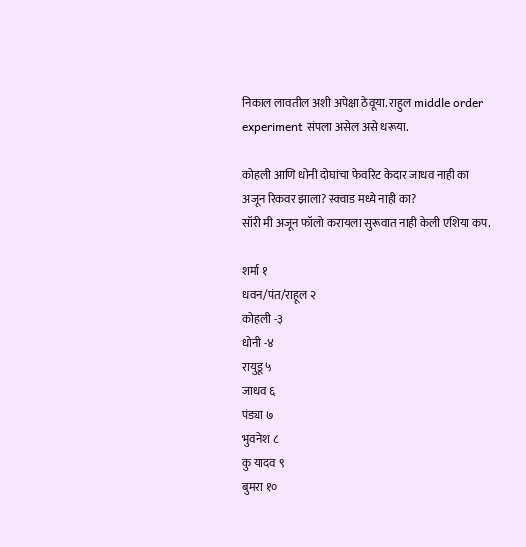निकाल लावतील अशी अपेक्षा ठेवूया. राहुल middle order experiment संपला असेल असे धरूया.

कोहली आणि धोनी दोघांचा फेवरिट केदार जाधव नाही का अजून रिकवर झाला? स्क्वाड मध्ये नाही का?
सॉरी मी अजून फॉलो करायला सुरूवात नाही केली एशिया कप.

शर्मा १
धवन/पंत/राहूल २
कोहली -३
धोनी -४
रायुडू ५
जाधव ६
पंड्या ७
भुवनेश ८
कु यादव ९
बुमरा १०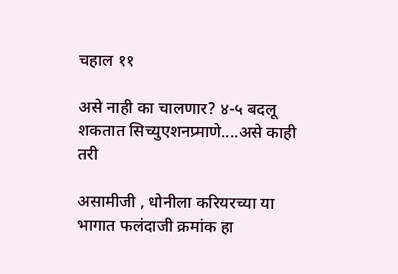चहाल ११

असे नाही का चालणार? ४-५ बदलू शकतात सिच्युएशनप्र्माणे....असे काही तरी

असामीजी , धोनीला करियरच्या या भागात फलंदाजी क्रमांक हा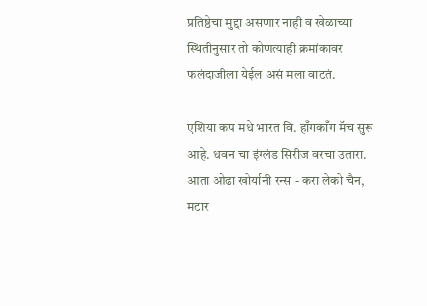प्रतिष्ठेचा मुद्दा असणार नाही व खेळाच्या स्थितीनुसार तो कोणत्याही क्रमांकावर फलंदाजीला येईल असं मला वाटतं.

एशिया कप मधे भारत वि. हाँगकाँग मॅच सुरू आहे. धवन चा इंग्लंड सिरीज वरचा उतारा. आता ओढा खोर्यानी रन्स - करा लेको चैन, मटार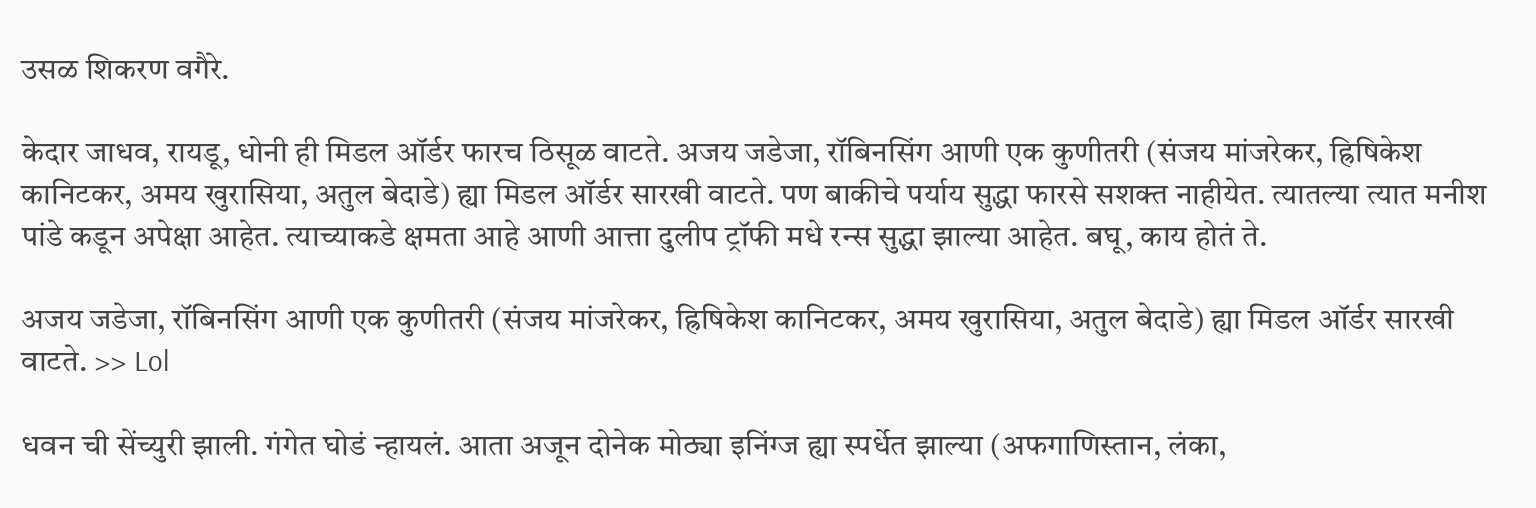उसळ शिकरण वगैरे.

केदार जाधव, रायडू, धोनी ही मिडल ऑर्डर फारच ठिसूळ वाटते. अजय जडेजा, रॉबिनसिंग आणी एक कुणीतरी (संजय मांजरेकर, ह्रिषिकेश कानिटकर, अमय खुरासिया, अतुल बेदाडे) ह्या मिडल ऑर्डर सारखी वाटते. पण बाकीचे पर्याय सुद्धा फारसे सशक्त नाहीयेत. त्यातल्या त्यात मनीश पांडे कडून अपेक्षा आहेत. त्याच्याकडे क्षमता आहे आणी आत्ता दुलीप ट्रॉफी मधे रन्स सुद्धा झाल्या आहेत. बघू, काय होतं ते.

अजय जडेजा, रॉबिनसिंग आणी एक कुणीतरी (संजय मांजरेकर, ह्रिषिकेश कानिटकर, अमय खुरासिया, अतुल बेदाडे) ह्या मिडल ऑर्डर सारखी वाटते. >> Lol

धवन ची सेंच्युरी झाली. गंगेत घोडं न्हायलं. आता अजून दोनेक मोठ्या इनिंग्ज ह्या स्पर्धेत झाल्या (अफगाणिस्तान, लंका,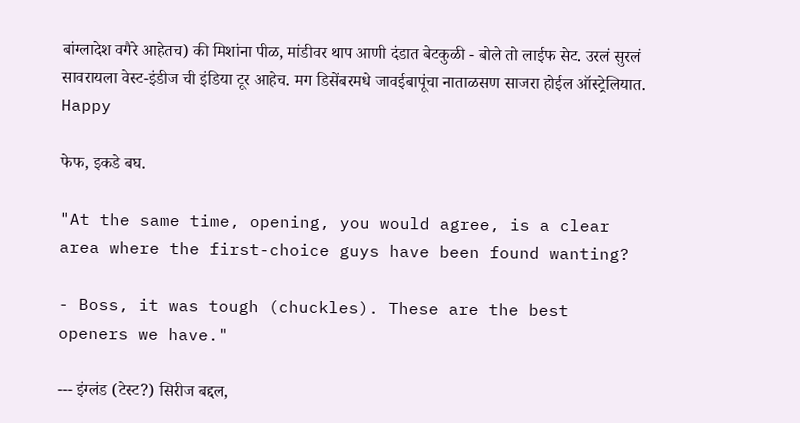बांग्लादेश वगैरे आहेतच) की मिशांना पीळ, मांडीवर थाप आणी दंडात बेटकुळी - बोले तो लाईफ सेट. उरलं सुरलं सावरायला वेस्ट-इंडीज ची इंडिया टूर आहेच. मग डिसेंबरमधे जावईबापूंचा नाताळसण साजरा होईल ऑस्ट्रेलियात. Happy

फेफ, इकडे बघ.

"At the same time, opening, you would agree, is a clear area where the first-choice guys have been found wanting?

- Boss, it was tough (chuckles). These are the best openers we have."

--- इंग्लंड (टेस्ट?) सिरीज बद्दल,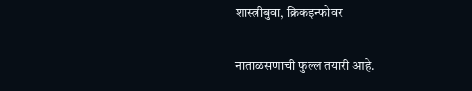शास्त्रीबुवा, क्रिकइन्फोवर

नाताळसणाची फुल्ल तयारी आहे.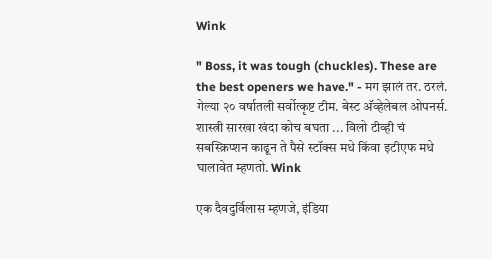Wink

" Boss, it was tough (chuckles). These are the best openers we have." - मग झालं तर. ठरलं. गेल्या २० वर्षातली सर्वोत्कृष्ट टीम. बेस्ट अ‍ॅव्हेलेबल ओपनर्स. शास्त्री सारखा खंदा कोच बघता ... विलो टीव्ही चं सबस्क्रिप्शन काढून ते पैसे स्टॉक्स मधे किंवा इटीएफ मधे घालावेत म्हणतो. Wink

एक दैवदुर्विलास म्हणजे, इंडिया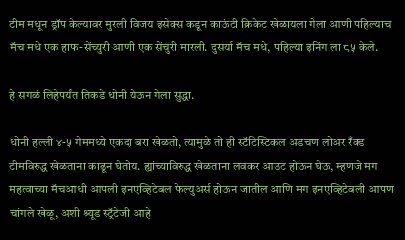टीम मधून ड्रॉप केल्यावर मुरली विजय इसेक्स कडून काऊंटी क्रिकेट खेळायला गेला आणी पहिल्याच मॅच मधे एक हाफ-सेंच्युरी आणी एक सेंचुरी मारली. दुसर्या मॅच मधे, पहिल्या इनिंग ला ८५ केले.

हे सगळं लिहेपर्यंत तिकडे धोनी येऊन गेला सुद्धा.

धोनी हल्ली ४-५ गेममध्ये एकदा बरा खेळतो, त्यामुळे तो ही स्टॅटिस्टिकल अडचण लोअर रँक्ड टीमविरुद्ध खेळताना काढून घेतोय. ह्यांच्याविरुद्ध खेळताना लवकर आउट होऊन घेऊ, म्हणजे मग महत्वाच्या मॅचआधी आपली इनएव्हिटेबल फेल्युअर्स होऊन जातील आणि मग इनएव्हिटेबली आपण चांगले खेळू, अशी श्र्यूड स्ट्रॅटेजी आहे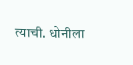त्याची. धोनीला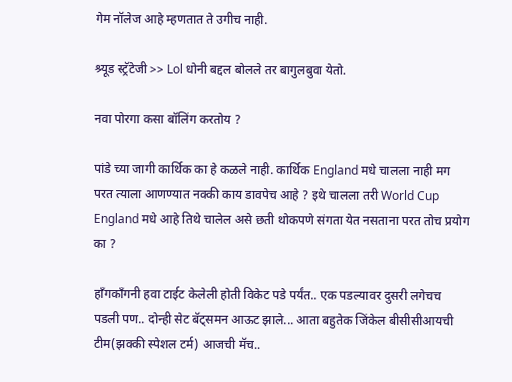गेम नॉलेज आहे म्हणतात ते उगीच नाही.

श्र्यूड स्ट्रॅटेजी >> Lol धोनी बद्दल बोलले तर बागुलबुवा येतो.

नवा पोरगा कसा बॉलिंग करतोय ?

पांडे च्या जागी कार्थिक का हे कळले नाही. कार्थिक England मधे चालला नाही मग परत त्याला आणण्यात नक्की काय डावपेच आहे ? इथे चालला तरी World Cup England मधे आहे तिथे चालेल असे छती थोकपणे संगता येत नसताना परत तोच प्रयोग का ?

हाँगकाँगनी हवा टाईट केलेली होती विकेट पडे पर्यंत.. एक पडल्यावर दुसरी लगेचच पडली पण.. दोन्ही सेट बॅट्समन आऊट झाले... आता बहुतेक जिंकेल बीसीसीआयची टीम(झक्की स्पेशल टर्म) आजची मॅच..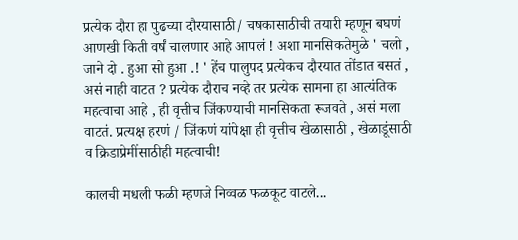प्रत्येक दौरा हा पुढच्या दौरयासाठी/ चषकासाठीची तयारी म्हणून बघणं आणखी किती वर्षं चालणार आहे आपलं ! अशा मानसिकतेमुळे ' चलो , जाने दो . हुआ सो हुआ .! ' हेंच पालुपद प्रत्येकच दौरयात तोंडात बसतं , असं नाही वाटत ? प्रत्येक दौराच नव्हे तर प्रत्येक सामना हा आत्यंतिक महत्वाचा आहे , ही वृत्तीच जिंकण्याची मानसिकता रूजवते , असं मला वाटतं. प्रत्यक्ष हरणं / जिंकणं यांपेक्षा ही वृत्तीच खेळासाठी , खेळाडूंसाठी व क्रिडाप्रेमींसाठीही महत्वाची!

कालची मधली फळी म्हणजे निव्वळ फळकूट वाटले...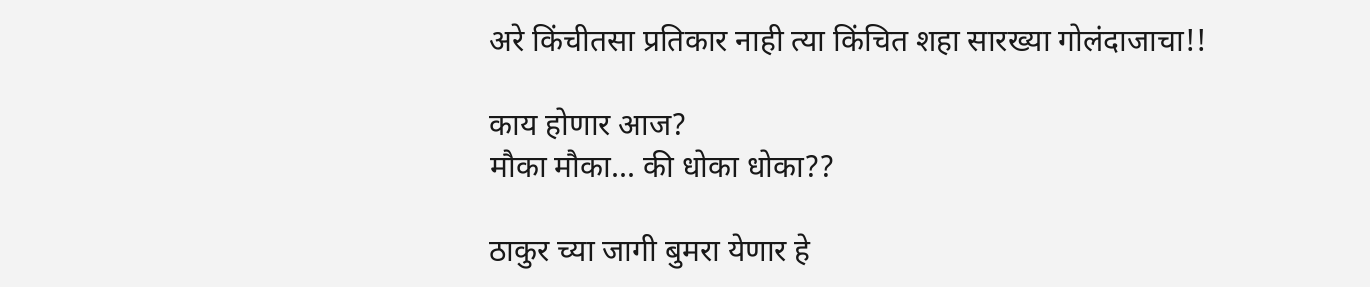अरे किंचीतसा प्रतिकार नाही त्या किंचित शहा सारख्या गोलंदाजाचा!!

काय होणार आज?
मौका मौका... की धोका धोका??

ठाकुर च्या जागी बुमरा येणार हे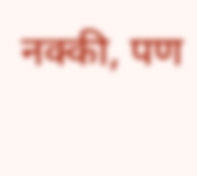नक्की, पण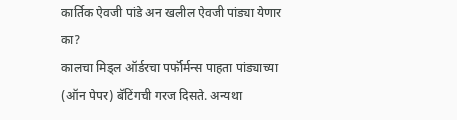कार्तिक ऐवजी पांडे अन खलील ऐवजी पांड्या येणार का?
कालचा मिड्ल ऑर्डरचा पर्फॉर्मन्स पाहता पांड्याच्या (ऑन पेपर) बॅटिंगची गरज दिसते. अन्यथा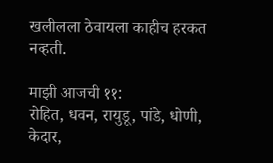खलीलला ठेवायला काहीच हरकत नव्हती.

माझी आजची ११:
रोहित, धवन, रायुडू, पांडे, धोणी, केदार,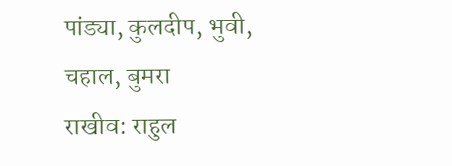पांड्या, कुलदीप, भुवी, चहाल, बुमरा
राखीव: राहुल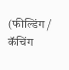(फील्डिंग / कॅचिंग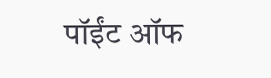पॉईंट ऑफ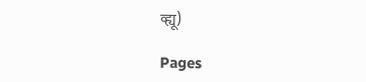व्ह्यू)

Pages